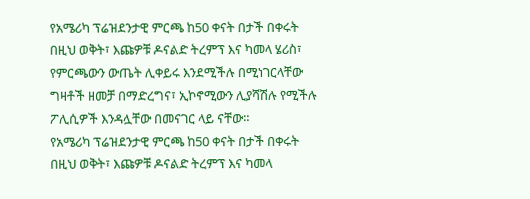የአሜሪካ ፕሬዝደንታዊ ምርጫ ከ50 ቀናት በታች በቀሩት በዚህ ወቅት፣ እጩዎቹ ዶናልድ ትረምፕ እና ካመላ ሄሪስ፣ የምርጫውን ውጤት ሊቀይሩ እንደሚችሉ በሚነገርላቸው ግዛቶች ዘመቻ በማድረግና፣ ኢኮኖሚውን ሊያሻሽሉ የሚችሉ ፖሊሲዎች እንዳሏቸው በመናገር ላይ ናቸው።
የአሜሪካ ፕሬዝደንታዊ ምርጫ ከ50 ቀናት በታች በቀሩት በዚህ ወቅት፣ እጩዎቹ ዶናልድ ትረምፕ እና ካመላ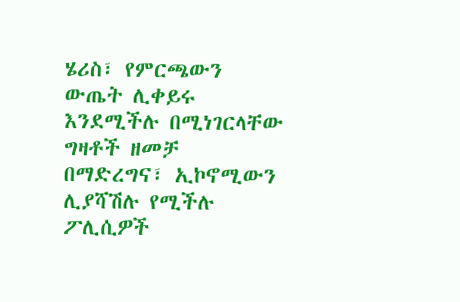ሄሪስ፣ የምርጫውን ውጤት ሊቀይሩ እንደሚችሉ በሚነገርላቸው ግዛቶች ዘመቻ በማድረግና፣ ኢኮኖሚውን ሊያሻሽሉ የሚችሉ ፖሊሲዎች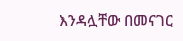እንዳሏቸው በመናገር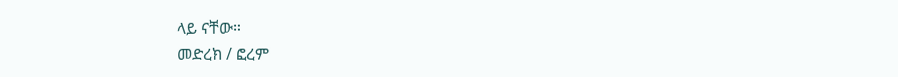ላይ ናቸው።
መድረክ / ፎረም